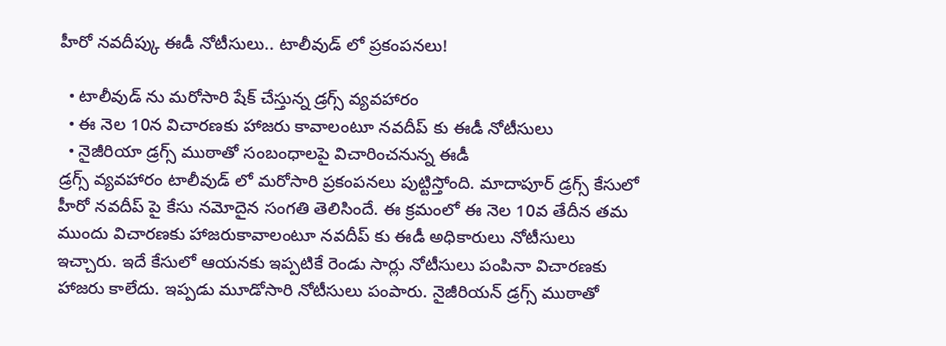హీరో నవదీప్కు ఈడీ నోటీసులు.. టాలీవుడ్ లో ప్రకంపనలు!

  • టాలీవుడ్ ను మరోసారి షేక్ చేస్తున్న డ్రగ్స్ వ్యవహారం
  • ఈ నెల 10న విచారణకు హాజరు కావాలంటూ నవదీప్ కు ఈడీ నోటీసులు
  • నైజీరియా డ్రగ్స్ ముఠాతో సంబంధాలపై విచారించనున్న ఈడీ
డ్రగ్స్ వ్యవహారం టాలీవుడ్ లో మరోసారి ప్రకంపనలు పుట్టిస్తోంది. మాదాపూర్ డ్రగ్స్ కేసులో హీరో నవదీప్ పై కేసు నమోదైన సంగతి తెలిసిందే. ఈ క్రమంలో ఈ నెల 10వ తేదీన తమ ముందు విచారణకు హాజరుకావాలంటూ నవదీప్ కు ఈడీ అధికారులు నోటీసులు ఇచ్చారు. ఇదే కేసులో ఆయనకు ఇప్పటికే రెండు సార్లు నోటీసులు పంపినా విచారణకు హాజరు కాలేదు. ఇప్పడు మూడోసారి నోటీసులు పంపారు. నైజీరియన్ డ్రగ్స్ ముఠాతో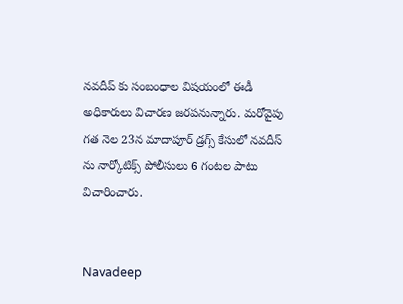నవదీప్ కు సంబంధాల విషయంలో ఈడీ అధికారులు విచారణ జరపనున్నారు. మరోవైపు గత నెల 23న మాదాపూర్ డ్రగ్స్ కేసులో నవదీస్ ను నార్కోటిక్స్ పోలీసులు 6 గంటల పాటు విచారించారు.


Navadeep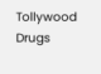Tollywood
Drugs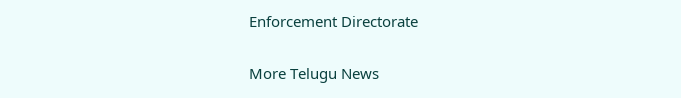Enforcement Directorate

More Telugu News